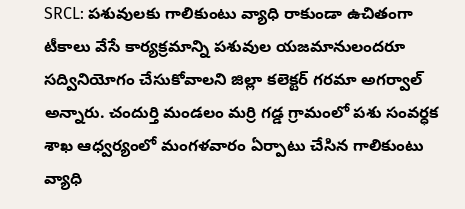SRCL: పశువులకు గాలికుంటు వ్యాధి రాకుండా ఉచితంగా టీకాలు వేసే కార్యక్రమాన్ని పశువుల యజమానులందరూ సద్వినియోగం చేసుకోవాలని జిల్లా కలెక్టర్ గరమా అగర్వాల్ అన్నారు. చందుర్తి మండలం మర్రి గడ్డ గ్రామంలో పశు సంవర్ధక శాఖ ఆధ్వర్యంలో మంగళవారం ఏర్పాటు చేసిన గాలికుంటు వ్యాధి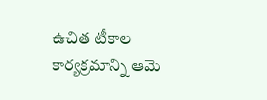ఉచిత టీకాల కార్యక్రమాన్ని ఆమె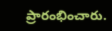ప్రారంభించారు.